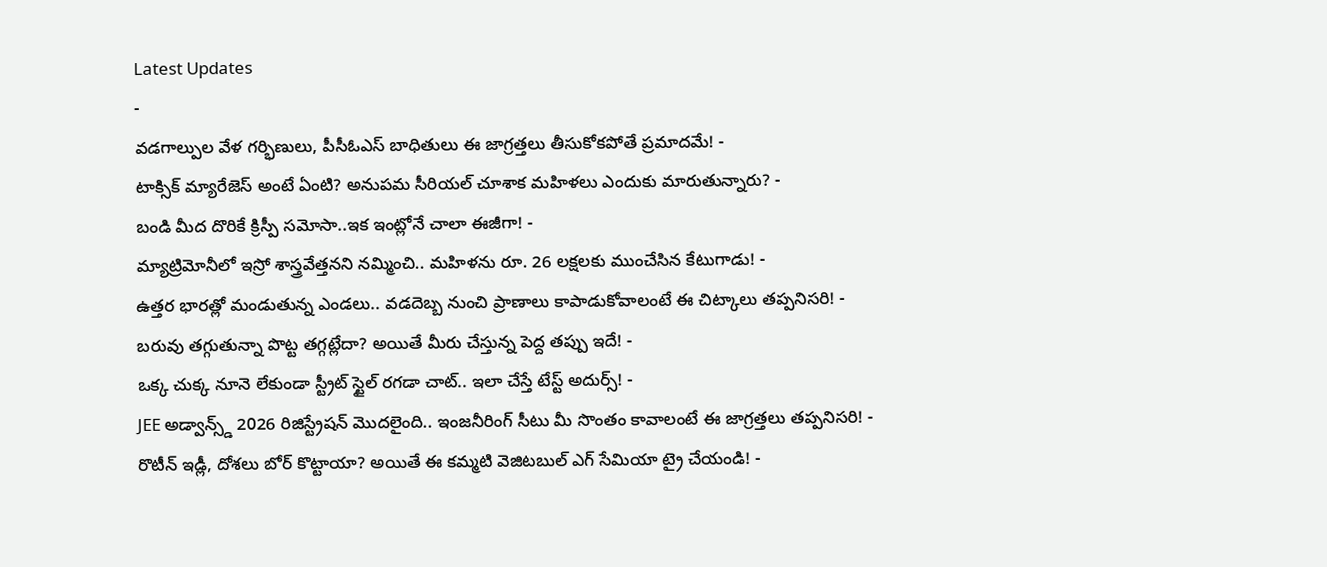Latest Updates
-
వడగాల్పుల వేళ గర్భిణులు, పీసీఓఎస్ బాధితులు ఈ జాగ్రత్తలు తీసుకోకపోతే ప్రమాదమే! -
టాక్సిక్ మ్యారేజెస్ అంటే ఏంటి? అనుపమ సీరియల్ చూశాక మహిళలు ఎందుకు మారుతున్నారు? -
బండి మీద దొరికే క్రిస్పీ సమోసా..ఇక ఇంట్లోనే చాలా ఈజీగా! -
మ్యాట్రిమోనీలో ఇస్రో శాస్త్రవేత్తనని నమ్మించి.. మహిళను రూ. 26 లక్షలకు ముంచేసిన కేటుగాడు! -
ఉత్తర భారత్లో మండుతున్న ఎండలు.. వడదెబ్బ నుంచి ప్రాణాలు కాపాడుకోవాలంటే ఈ చిట్కాలు తప్పనిసరి! -
బరువు తగ్గుతున్నా పొట్ట తగ్గట్లేదా? అయితే మీరు చేస్తున్న పెద్ద తప్పు ఇదే! -
ఒక్క చుక్క నూనె లేకుండా స్ట్రీట్ స్టైల్ రగడా చాట్.. ఇలా చేస్తే టేస్ట్ అదుర్స్! -
JEE అడ్వాన్స్డ్ 2026 రిజిస్ట్రేషన్ మొదలైంది.. ఇంజనీరింగ్ సీటు మీ సొంతం కావాలంటే ఈ జాగ్రత్తలు తప్పనిసరి! -
రొటీన్ ఇడ్లీ, దోశలు బోర్ కొట్టాయా? అయితే ఈ కమ్మటి వెజిటబుల్ ఎగ్ సేమియా ట్రై చేయండి! -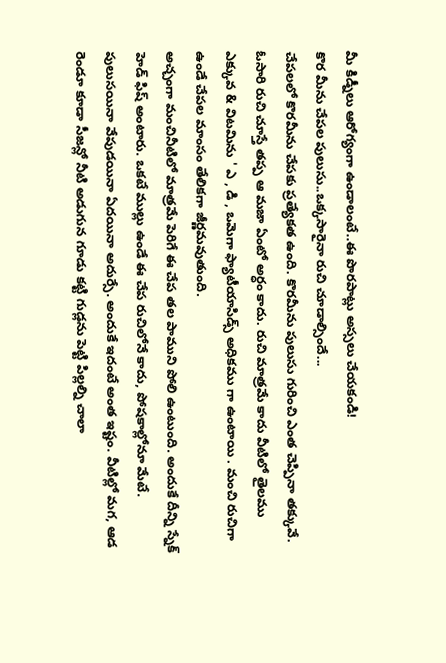మీ కిడ్నీలు ఆరోగ్యంగా ఉండాలంటే..ఈ పొరపాట్లు అస్సలు చేయకండి!
కొర మీను చేపల పులుసు..ఒక్కసారైనా రుచి చూడాల్సిందే...
చేపలలో కొరమీను చేపకు ప్రత్యేకత ఉంది. కొరమీను పులుసు గురించి ఎంత చెప్పినా తక్కువే. ఓసారి రుచి చూస్తే తప్ప ఆ మజా ఏంటో అర్ధం కాదు. రుచి మాత్రమే కాదు వీటిలో తైలము ఎక్కువ & విటమిను ' ఎ , డి , ఒమెగా ఫ్యాటీయాసిడ్స్ అధికము గా ఉంటాయి . మంచి రుచిగా ఉండే చేపల మాంసం తేలికగా జీర్ణమవుతుంది.
అచ్చంగా మంచినీటిలో మాత్రమే పెరిగే ఈ చేప తల పాముని పోలి ఉంటుంది. అందుకే దీన్ని స్నేక్ హెడ్ ఫిష్ అంటారు. ఒకటే ముల్లు ఉండే ఈ చేప రుచిలోనే కాదు, పోషకాల్లోనూ మేటే. పులుసయినా వేపుడయినా ఏదయినా అదుర్సే. అందుకే ఇదంటే అంత ఇష్టం. వీటిల్లో మగ, ఆడ రెండూ కూడా సీజన్లో నీటి అడుగున గూడు కట్టి గుడ్లను పెట్టి పిల్లల్ని చాలా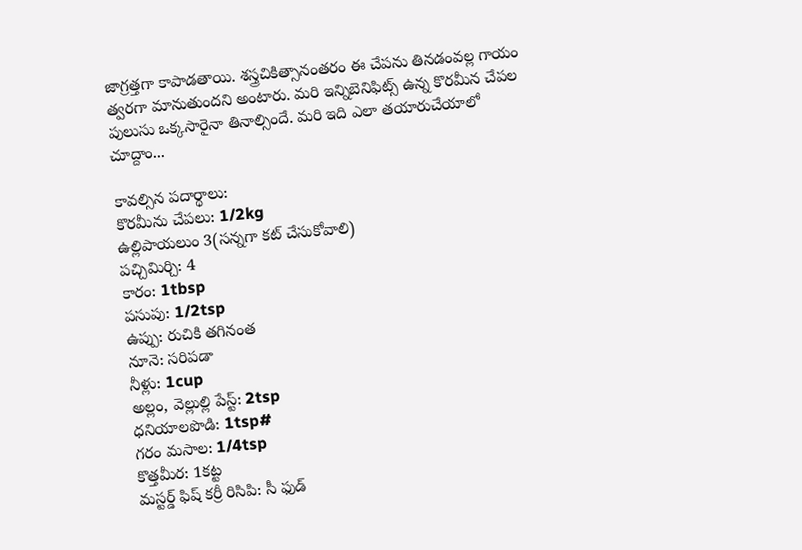జాగ్రత్తగా కాపాడతాయి. శస్త్రచికిత్సానంతరం ఈ చేపను తినడంవల్ల గాయం త్వరగా మానుతుందని అంటారు. మరి ఇన్నిబెనిఫిట్స్ ఉన్న కొరమీన చేపల పులుసు ఒక్కసారైనా తినాల్సిందే. మరి ఇది ఎలా తయారుచేయాలో చూద్దాం...

కావల్సిన పదార్థాలు:
కొరమీను చేపలు: 1/2kg
ఉల్లిపాయలుం 3(సన్నగా కట్ చేసుకోవాలి)
పచ్చిమిర్చి: 4
కారం: 1tbsp
పసుపు: 1/2tsp
ఉప్పు: రుచికి తగినంత
నూనె: సరిపడా
నీళ్లు: 1cup
అల్లం, వెల్లుల్లి పేస్ట్: 2tsp
ధనియాలపొడి: 1tsp#
గరం మసాల: 1/4tsp
కొత్తమీర: 1కట్ట
మస్టర్డ్ ఫిష్ కర్రీ రిసిపి: సీ ఫుడ్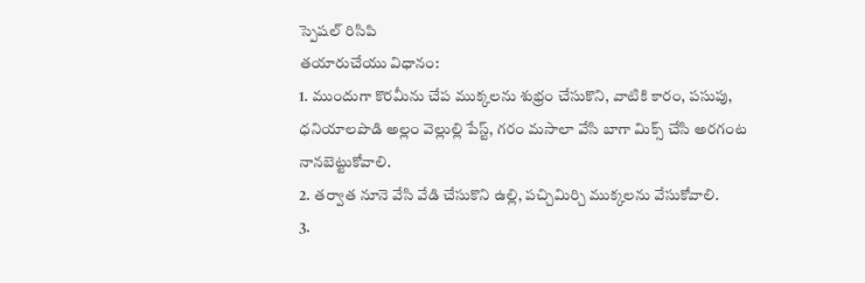స్పెషల్ రిసిపి
తయారుచేయు విధానం:
1. ముందుగా కొరమీను చేప ముక్కలను శుభ్రం చేసుకొని, వాటికి కారం, పసుపు, ధనియాలపొడి అల్లం వెల్లుల్లి పేస్ట్, గరం మసాలా వేసి బాగా మిక్స్ చేసి అరగంట నానబెట్టుకోవాలి.
2. తర్వాత నూనె వేసి వేడి చేసుకొని ఉల్లి, పచ్చిమిర్చి ముక్కలను వేసుకోవాలి.
3.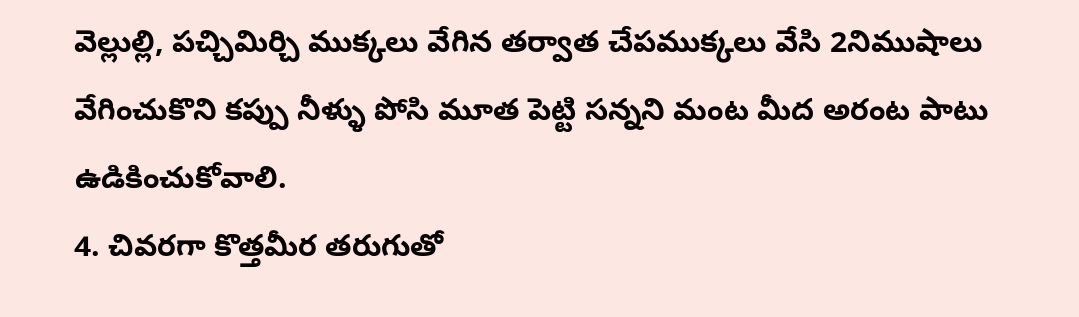వెల్లుల్లి, పచ్చిమిర్చి ముక్కలు వేగిన తర్వాత చేపముక్కలు వేసి 2నిముషాలు వేగించుకొని కప్పు నీళ్ళు పోసి మూత పెట్టి సన్నని మంట మీద అరంట పాటు ఉడికించుకోవాలి.
4. చివరగా కొత్తమీర తరుగుతో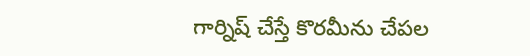గార్నిష్ చేస్తే కొరమీను చేపల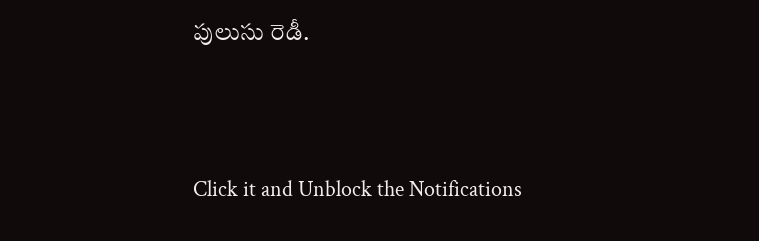పులుసు రెడీ.



Click it and Unblock the Notifications